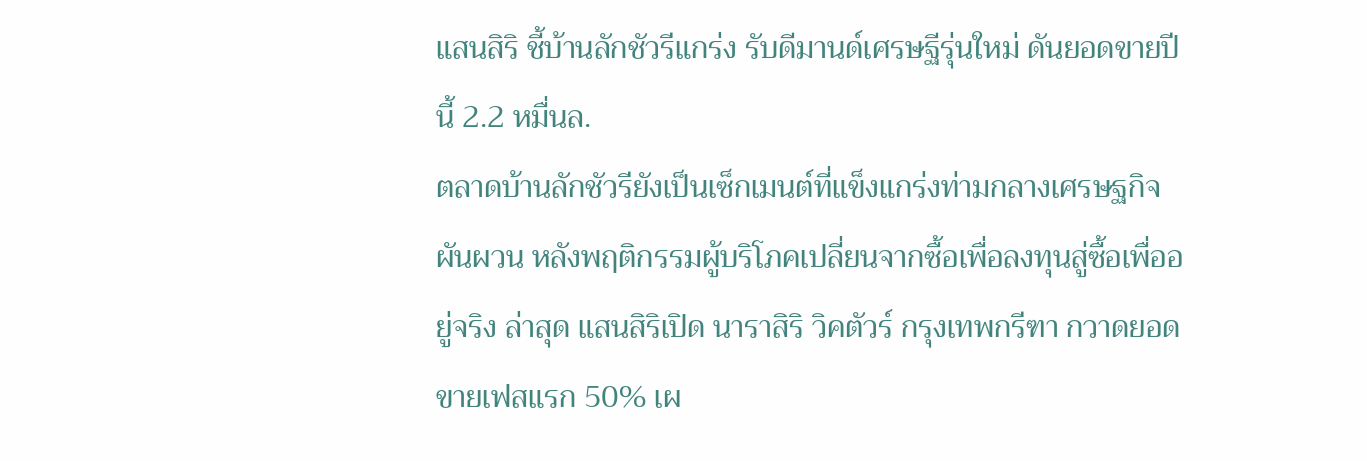แสนสิริ ชี้บ้านลักชัวรีแกร่ง รับดีมานด์เศรษฐีรุ่นใหม่ ดันยอดขายปีนี้ 2.2 หมื่นล.
ตลาดบ้านลักชัวรียังเป็นเซ็กเมนต์ที่แข็งแกร่งท่ามกลางเศรษฐกิจผันผวน หลังพฤติกรรมผู้บริโภคเปลี่ยนจากซื้อเพื่อลงทุนสู่ซื้อเพื่ออยู่จริง ล่าสุด แสนสิริเปิด นาราสิริ วิคตัวร์ กรุงเทพกรีฑา กวาดยอดขายเฟสแรก 50% เผ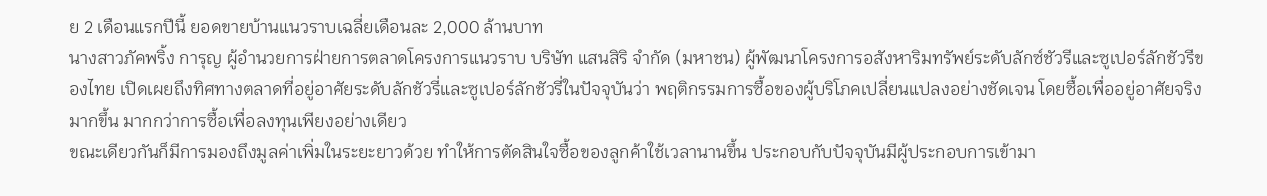ย 2 เดือนแรกปีนี้ ยอดขายบ้านแนวราบเฉลี่ยเดือนละ 2,000 ล้านบาท
นางสาวภัคพริ้ง การุญ ผู้อำนวยการฝ่ายการตลาดโครงการแนวราบ บริษัท แสนสิริ จำกัด (มหาชน) ผู้พัฒนาโครงการอสังหาริมทรัพย์ระดับลักซ์ชัวรีและซูเปอร์ลักชัวรีของไทย เปิดเผยถึงทิศทางตลาดที่อยู่อาศัยระดับลักชัวรี่และซูเปอร์ลักชัวรี่ในปัจจุบันว่า พฤติกรรมการซื้อของผู้บริโภคเปลี่ยนแปลงอย่างชัดเจน โดยซื้อเพื่ออยู่อาศัยจริงมากขึ้น มากกว่าการซื้อเพื่อลงทุนเพียงอย่างเดียว
ขณะเดียวกันก็มีการมองถึงมูลค่าเพิ่มในระยะยาวด้วย ทำให้การตัดสินใจซื้อของลูกค้าใช้เวลานานขึ้น ประกอบกับปัจจุบันมีผู้ประกอบการเข้ามา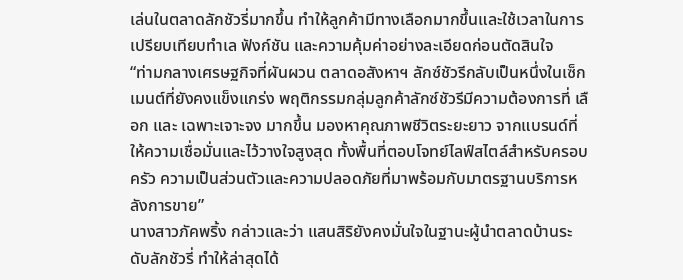เล่นในตลาดลักชัวรี่มากขึ้น ทำให้ลูกค้ามีทางเลือกมากขึ้นและใช้เวลาในการเปรียบเทียบทำเล ฟังก์ชัน และความคุ้มค่าอย่างละเอียดก่อนตัดสินใจ
“ท่ามกลางเศรษฐกิจที่ผันผวน ตลาดอสังหาฯ ลักซ์ชัวรีกลับเป็นหนึ่งในเซ็กเมนต์ที่ยังคงแข็งแกร่ง พฤติกรรมกลุ่มลูกค้าลักซ์ชัวรีมีความต้องการที่ เลือก และ เฉพาะเจาะจง มากขึ้น มองหาคุณภาพชีวิตระยะยาว จากแบรนด์ที่ให้ความเชื่อมั่นและไว้วางใจสูงสุด ทั้งพื้นที่ตอบโจทย์ไลฟ์สไตล์สำหรับครอบครัว ความเป็นส่วนตัวและความปลอดภัยที่มาพร้อมกับมาตรฐานบริการหลังการขาย”
นางสาวภัคพริ้ง กล่าวและว่า แสนสิริยังคงมั่นใจในฐานะผู้นำตลาดบ้านระดับลักชัวรี่ ทำให้ล่าสุดได้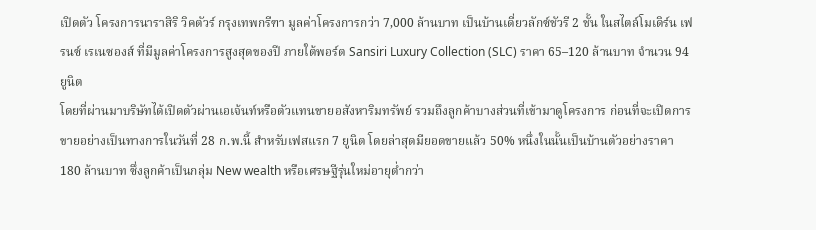เปิดตัว โครงการนาราสิริ วิคตัวร์ กรุงเทพกรีฑา มูลค่าโครงการกว่า 7,000 ล้านบาท เป็นบ้านเดี่ยวลักซ์ชัวรี 2 ชั้น ในสไตล์โมเดิร์น เฟรนซ์ เรเนซองส์ ที่มีมูลค่าโครงการสูงสุดของปี ภายใต้พอร์ต Sansiri Luxury Collection (SLC) ราคา 65–120 ล้านบาท จำนวน 94 ยูนิต
โดยที่ผ่านมาบริษัทได้เปิดตัวผ่านเอเจ้นท์หรือตัวแทนขายอสังหาริมทรัพย์ รวมถึงลูกค้าบางส่วนที่เข้ามาดูโครงการ ก่อนที่จะเปิดการขายอย่างเป็นทางการในวันที่ 28 ก.พ.นี้ สำหรับเฟสแรก 7 ยูนิต โดยล่าสุดมียอดขายแล้ว 50% หนึ่งในนั้นเป็นบ้านตัวอย่างราคา 180 ล้านบาท ซึ่งลูกค้าเป็นกลุ่ม New wealth หรือเศรษฐีรุ่นใหม่อายุต่ำกว่า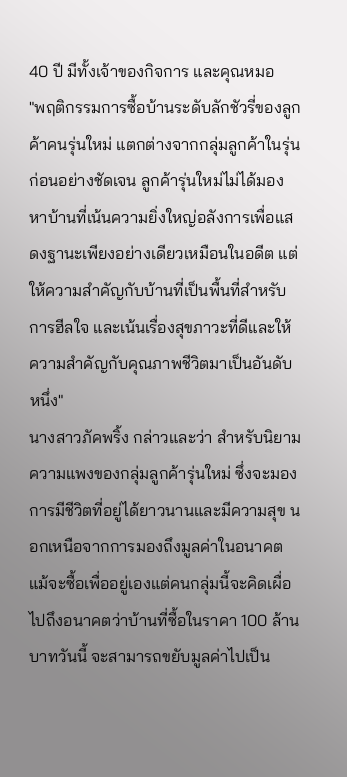40 ปี มีทั้งเจ้าของกิจการ และคุณหมอ
"พฤติกรรมการซื้อบ้านระดับลักชัวรี่ของลูกค้าคนรุ่นใหม่ แตกต่างจากกลุ่มลูกค้าในรุ่นก่อนอย่างชัดเจน ลูกค้ารุ่นใหม่ไม่ได้มองหาบ้านที่เน้นความยิ่งใหญ่อลังการเพื่อแสดงฐานะเพียงอย่างเดียวเหมือนในอดีต แต่ให้ความสำคัญกับบ้านที่เป็นพื้นที่สำหรับ การฮีลใจ และเน้นเรื่องสุขภาวะที่ดีและให้ความสำคัญกับคุณภาพชีวิตมาเป็นอันดับหนึ่ง"
นางสาวภัคพริ้ง กล่าวและว่า สำหรับนิยามความแพงของกลุ่มลูกค้ารุ่นใหม่ ซึ่งจะมองการมีชีวิตที่อยู่ได้ยาวนานและมีความสุข นอกเหนือจากการมองถึงมูลค่าในอนาคต แม้จะซื้อเพื่ออยู่เองแต่คนกลุ่มนี้จะคิดเผื่อไปถึงอนาคตว่าบ้านที่ซื้อในราคา 100 ล้านบาทวันนี้ จะสามารถขยับมูลค่าไปเป็น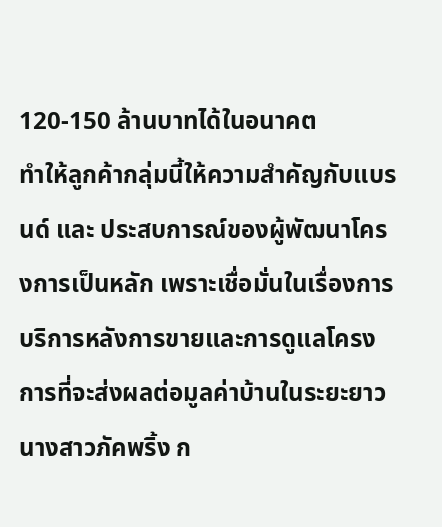120-150 ล้านบาทได้ในอนาคต
ทำให้ลูกค้ากลุ่มนี้ให้ความสำคัญกับแบรนด์ และ ประสบการณ์ของผู้พัฒนาโครงการเป็นหลัก เพราะเชื่อมั่นในเรื่องการบริการหลังการขายและการดูแลโครงการที่จะส่งผลต่อมูลค่าบ้านในระยะยาว
นางสาวภัคพริ้ง ก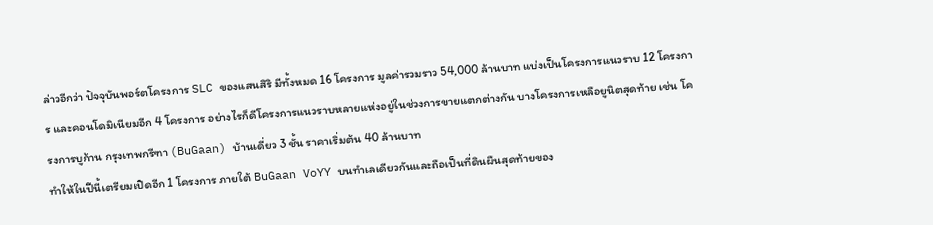ล่าวอีกว่า ปัจจุบันพอร์ตโครงการ SLC ของแสนสิริ มีทั้งหมด 16 โครงการ มูลค่ารวมราว 54,000 ล้านบาท แบ่งเป็นโครงการแนวราบ 12 โครงการ และคอนโดมิเนียมอีก 4 โครงการ อย่างไรก็ดีโครงการแนวราบหลายแห่งอยู่ในช่วงการขายแตกต่างกัน บางโครงการเหลือยูนิตสุดท้าย เช่น โครงการบูก้าน กรุงเทพกรีฑา (BuGaan) บ้านเดี่ยว 3 ชั้น ราคาเริ่มต้น 40 ล้านบาท
ทำให้ในปีนี้เตรียมเปิดอีก 1 โครงการ ภายใต้ BuGaan VoYY บนทำเลเดียวกันและถือเป็นที่ดินผืนสุดท้ายของ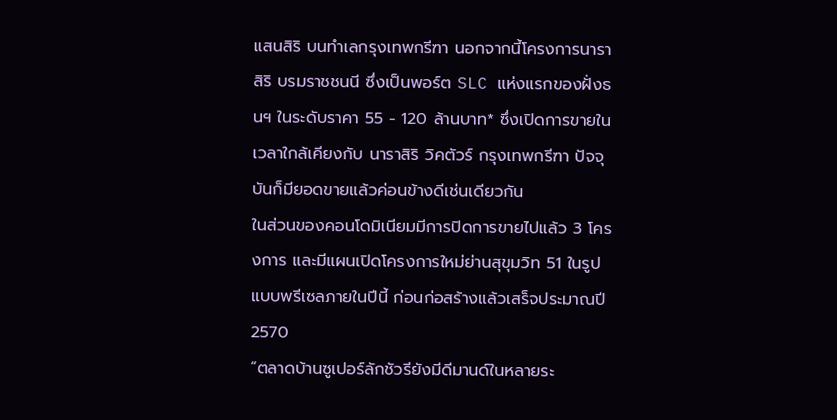แสนสิริ บนทำเลกรุงเทพกรีฑา นอกจากนี้โครงการนาราสิริ บรมราชชนนี ซึ่งเป็นพอร์ต SLC แห่งแรกของฝั่งธนฯ ในระดับราคา 55 - 120 ล้านบาท* ซึ่งเปิดการขายในเวลาใกล้เคียงกับ นาราสิริ วิคตัวร์ กรุงเทพกรีฑา ปัจจุบันก็มียอดขายแล้วค่อนข้างดีเช่นเดียวกัน
ในส่วนของคอนโดมิเนียมมีการปิดการขายไปแล้ว 3 โครงการ และมีแผนเปิดโครงการใหม่ย่านสุขุมวิท 51 ในรูปแบบพรีเซลภายในปีนี้ ก่อนก่อสร้างแล้วเสร็จประมาณปี 2570
“ตลาดบ้านซูเปอร์ลักชัวรียังมีดีมานด์ในหลายระ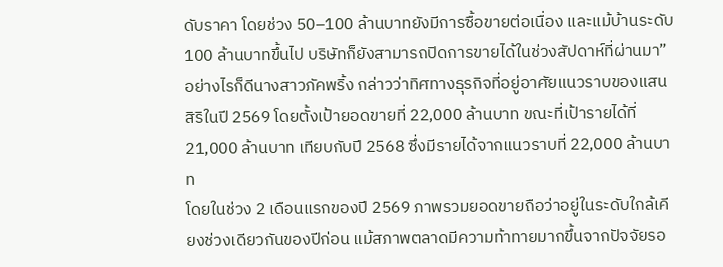ดับราคา โดยช่วง 50–100 ล้านบาทยังมีการซื้อขายต่อเนื่อง และแม้บ้านระดับ 100 ล้านบาทขึ้นไป บริษัทก็ยังสามารถปิดการขายได้ในช่วงสัปดาห์ที่ผ่านมา”
อย่างไรก็ดีนางสาวภัคพริ้ง กล่าวว่าทิศทางธุรกิจที่อยู่อาศัยแนวราบของแสนสิริในปี 2569 โดยตั้งเป้ายอดขายที่ 22,000 ล้านบาท ขณะที่เป้ารายได้ที่ 21,000 ล้านบาท เทียบกับปี 2568 ซึ่งมีรายได้จากแนวราบที่ 22,000 ล้านบาท
โดยในช่วง 2 เดือนแรกของปี 2569 ภาพรวมยอดขายถือว่าอยู่ในระดับใกล้เคียงช่วงเดียวกันของปีก่อน แม้สภาพตลาดมีความท้าทายมากขึ้นจากปัจจัยรอ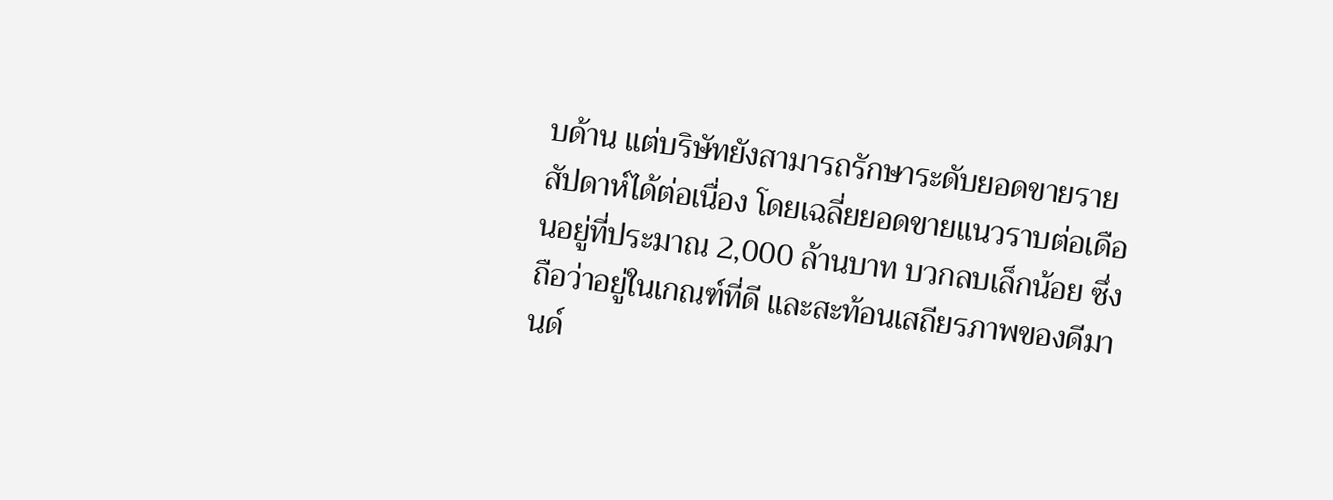บด้าน แต่บริษัทยังสามารถรักษาระดับยอดขายรายสัปดาห์ได้ต่อเนื่อง โดยเฉลี่ยยอดขายแนวราบต่อเดือนอยู่ที่ประมาณ 2,000 ล้านบาท บวกลบเล็กน้อย ซึ่งถือว่าอยู่ในเกณฑ์ที่ดี และสะท้อนเสถียรภาพของดีมานด์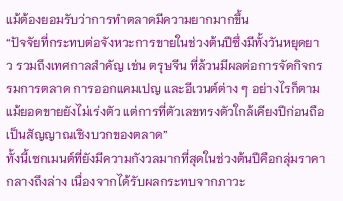แม้ต้องยอมรับว่าการทำตลาดมีความยากมากขึ้น
“ปัจจัยที่กระทบต่อจังหวะการขายในช่วงต้นปีซึ่งมีทั้งวันหยุดยาว รวมถึงเทศกาลสำคัญ เช่น ตรุษจีน ที่ล้วนมีผลต่อการจัดกิจกรรมการตลาด การออกแคมเปญ และอีเวนต์ต่าง ๆ อย่างไรก็ตาม แม้ยอดขายยังไม่เร่งตัว แต่การที่ตัวเลขทรงตัวใกล้เคียงปีก่อนถือเป็นสัญญาณเชิงบวกของตลาด”
ทั้งนี้เซกเมนต์ที่ยังมีความกังวลมากที่สุดในช่วงต้นปีคือกลุ่มราคากลางถึงล่าง เนื่องจากได้รับผลกระทบจากภาวะ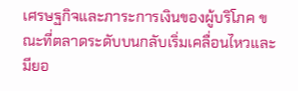เศรษฐกิจและภาระการเงินของผู้บริโภค ขณะที่ตลาดระดับบนกลับเริ่มเคลื่อนไหวและมียอ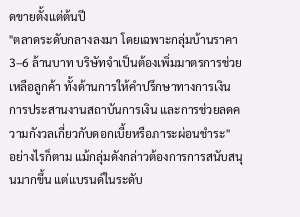ดขายตั้งแต่ต้นปี
"ตลาดระดับกลางลงมา โดยเฉพาะกลุ่มบ้านราคา 3–6 ล้านบาท บริษัทจำเป็นต้องเพิ่มมาตรการช่วยเหลือลูกค้า ทั้งด้านการให้คำปรึกษาทางการเงิน การประสานงานสถาบันการเงิน และการช่วยลดความกังวลเกี่ยวกับดอกเบี้ยหรือภาระผ่อนชำระ"
อย่างไรก็ตาม แม้กลุ่มดังกล่าวต้องการการสนับสนุนมากขึ้น แต่แบรนด์ในระดับ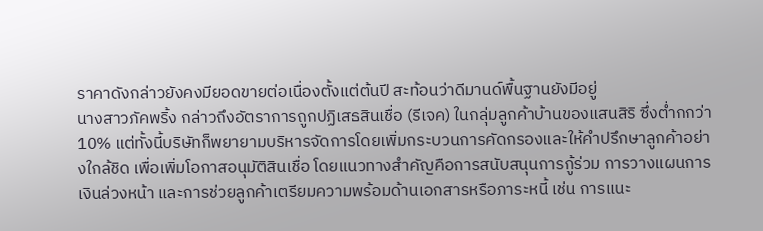ราคาดังกล่าวยังคงมียอดขายต่อเนื่องตั้งแต่ต้นปี สะท้อนว่าดีมานด์พื้นฐานยังมีอยู่
นางสาวภัคพริ้ง กล่าวถึงอัตราการถูกปฏิเสธสินเชื่อ (รีเจค) ในกลุ่มลูกค้าบ้านของแสนสิริ ซึ่งต่ำกกว่า 10% แต่ทั้งนี้บริษัทก็พยายามบริหารจัดการโดยเพิ่มกระบวนการคัดกรองและให้คำปรึกษาลูกค้าอย่างใกล้ชิด เพื่อเพิ่มโอกาสอนุมัติสินเชื่อ โดยแนวทางสำคัญคือการสนับสนุนการกู้ร่วม การวางแผนการเงินล่วงหน้า และการช่วยลูกค้าเตรียมความพร้อมด้านเอกสารหรือภาระหนี้ เช่น การแนะ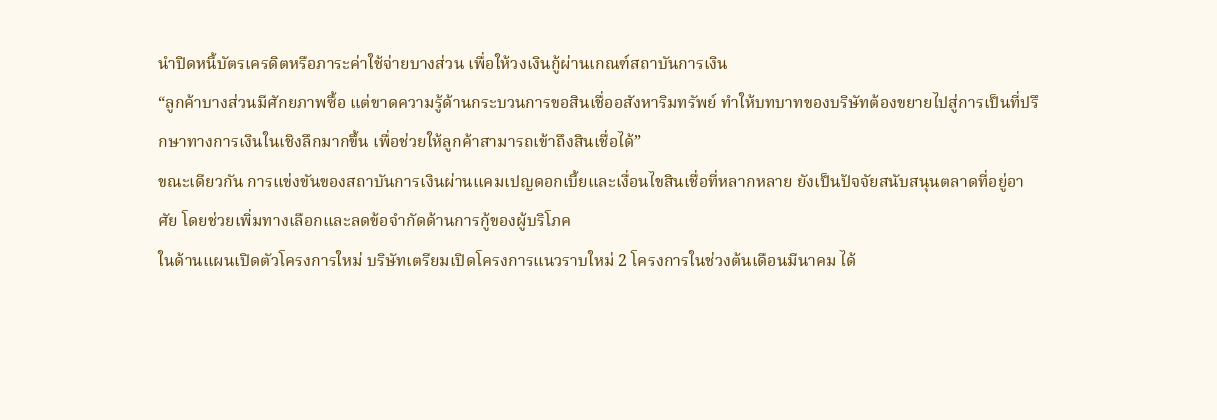นำปิดหนี้บัตรเครดิตหรือภาระค่าใช้จ่ายบางส่วน เพื่อให้วงเงินกู้ผ่านเกณฑ์สถาบันการเงิน
“ลูกค้าบางส่วนมีศักยภาพซื้อ แต่ขาดความรู้ด้านกระบวนการขอสินเชื่ออสังหาริมทรัพย์ ทำให้บทบาทของบริษัทต้องขยายไปสู่การเป็นที่ปรึกษาทางการเงินในเชิงลึกมากขึ้น เพื่อช่วยให้ลูกค้าสามารถเข้าถึงสินเชื่อได้”
ขณะเดียวกัน การแข่งขันของสถาบันการเงินผ่านแคมเปญดอกเบี้ยและเงื่อนไขสินเชื่อที่หลากหลาย ยังเป็นปัจจัยสนับสนุนตลาดที่อยู่อาศัย โดยช่วยเพิ่มทางเลือกและลดข้อจำกัดด้านการกู้ของผู้บริโภค
ในด้านแผนเปิดตัวโครงการใหม่ บริษัทเตรียมเปิดโครงการแนวราบใหม่ 2 โครงการในช่วงต้นเดือนมีนาคม ได้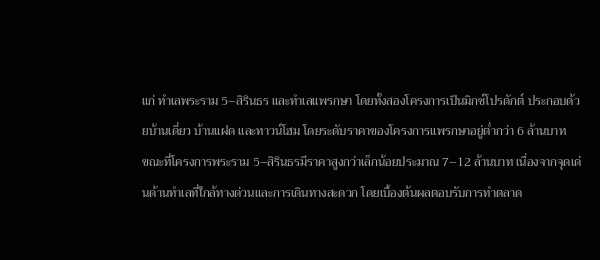แก่ ทำเลพระราม 5–สิรินธร และทำเลแพรกษา โดยทั้งสองโครงการเป็นมิกซ์โปรดักต์ ประกอบด้วยบ้านเดี่ยว บ้านแฝด และทาวน์โฮม โดยระดับราคาของโครงการแพรกษาอยู่ต่ำกว่า 6 ล้านบาท
ขณะที่โครงการพระราม 5–สิรินธรมีราคาสูงกว่าเล็กน้อยประมาณ 7–12 ล้านบาท เนื่องจากจุดเด่นด้านทำเลที่ใกล้ทางด่วนและการเดินทางสะดวก โดยเบื้องต้นผลตอบรับการทำตลาด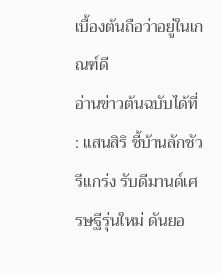เบื้องต้นถือว่าอยู่ในเกณฑ์ดี
อ่านข่าวต้นฉบับได้ที่ : แสนสิริ ชี้บ้านลักชัวรีแกร่ง รับดีมานด์เศรษฐีรุ่นใหม่ ดันยอ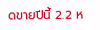ดขายปีนี้ 2.2 ห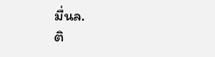มื่นล.
ติ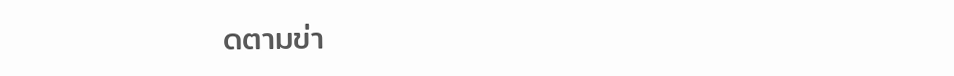ดตามข่า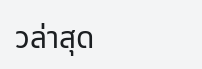วล่าสุด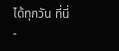ได้ทุกวัน ที่นี่
-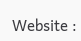Website :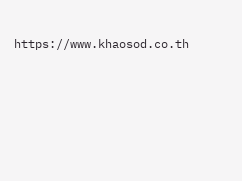https://www.khaosod.co.th